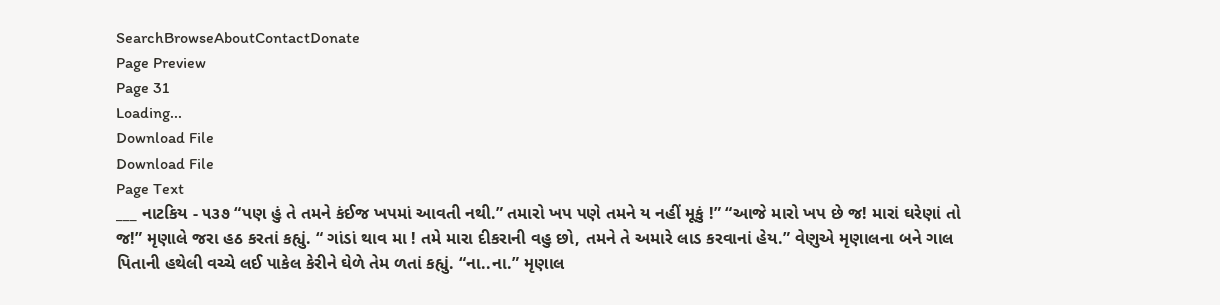SearchBrowseAboutContactDonate
Page Preview
Page 31
Loading...
Download File
Download File
Page Text
___ નાટકિય - ૫૩૭ “પણ હું તે તમને કંઈજ ખપમાં આવતી નથી.” તમારો ખપ પણે તમને ય નહીં મૂકું !” “આજે મારો ખપ છે જ! મારાં ઘરેણાં તો જ!” મૃણાલે જરા હઠ કરતાં કહ્યું. “ ગાંડાં થાવ મા ! તમે મારા દીકરાની વહુ છો, તમને તે અમારે લાડ કરવાનાં હેય.” વેણુએ મૃણાલના બને ગાલ પિતાની હથેલી વચ્ચે લઈ પાકેલ કેરીને ઘેળે તેમ ળતાં કહ્યું. “ના..ના.” મૃણાલ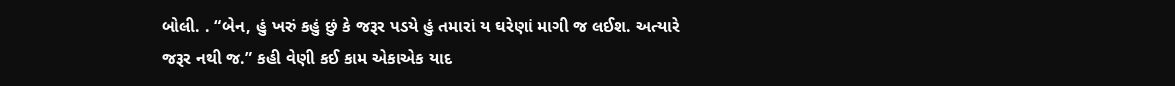બોલી. . “બેન, હું ખરું કહું છું કે જરૂર પડયે હું તમારાં ય ઘરેણાં માગી જ લઈશ. અત્યારે જરૂર નથી જ.” કહી વેણી કઈ કામ એકાએક યાદ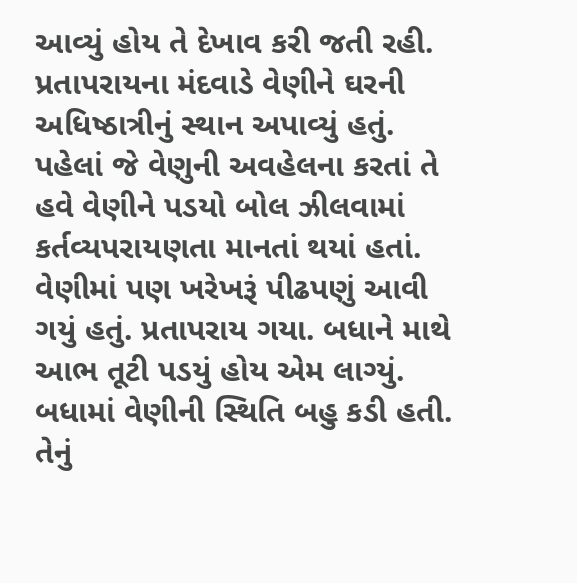આવ્યું હોય તે દેખાવ કરી જતી રહી. પ્રતાપરાયના મંદવાડે વેણીને ઘરની અધિષ્ઠાત્રીનું સ્થાન અપાવ્યું હતું. પહેલાં જે વેણુની અવહેલના કરતાં તે હવે વેણીને પડયો બોલ ઝીલવામાં કર્તવ્યપરાયણતા માનતાં થયાં હતાં. વેણીમાં પણ ખરેખરૂં પીઢપણું આવી ગયું હતું. પ્રતાપરાય ગયા. બધાને માથે આભ તૂટી પડયું હોય એમ લાગ્યું. બધામાં વેણીની સ્થિતિ બહુ કડી હતી. તેનું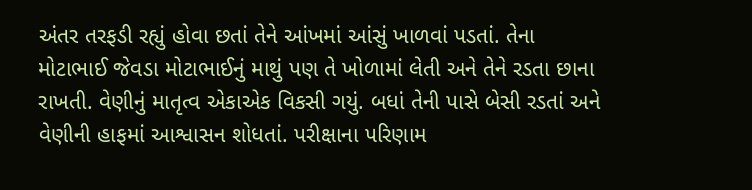અંતર તરફડી રહ્યું હોવા છતાં તેને આંખમાં આંસું ખાળવાં પડતાં. તેના મોટાભાઈ જેવડા મોટાભાઈનું માથું પણ તે ખોળામાં લેતી અને તેને રડતા છાના રાખતી. વેણીનું માતૃત્વ એકાએક વિકસી ગયું. બધાં તેની પાસે બેસી રડતાં અને વેણીની હાફમાં આશ્વાસન શોધતાં. પરીક્ષાના પરિણામ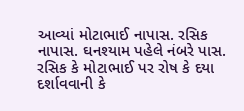આવ્યાં મોટાભાઈ નાપાસ. રસિક નાપાસ. ઘનશ્યામ પહેલે નંબરે પાસ. રસિક કે મોટાભાઈ પર રોષ કે દયા દર્શાવવાની કે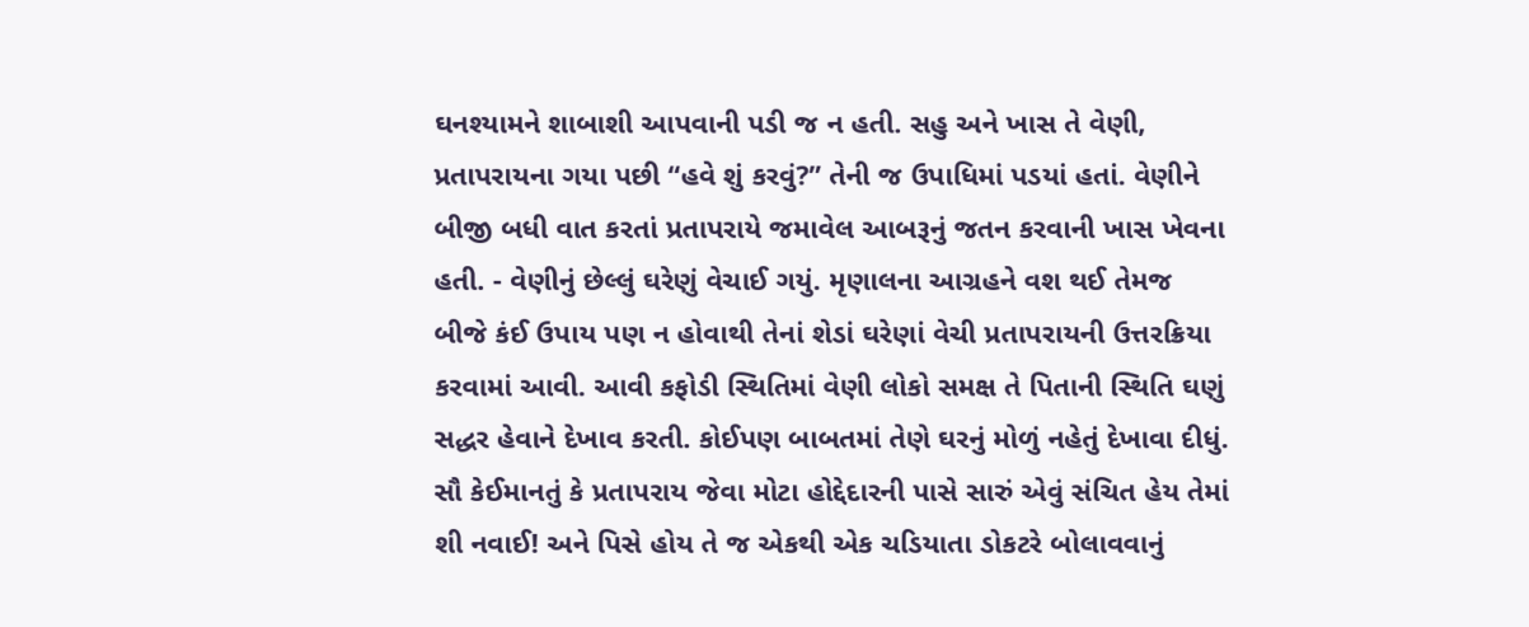ઘનશ્યામને શાબાશી આપવાની પડી જ ન હતી. સહુ અને ખાસ તે વેણી, પ્રતાપરાયના ગયા પછી “હવે શું કરવું?” તેની જ ઉપાધિમાં પડયાં હતાં. વેણીને બીજી બધી વાત કરતાં પ્રતાપરાયે જમાવેલ આબરૂનું જતન કરવાની ખાસ ખેવના હતી. - વેણીનું છેલ્લું ઘરેણું વેચાઈ ગયું. મૃણાલના આગ્રહને વશ થઈ તેમજ બીજે કંઈ ઉપાય પણ ન હોવાથી તેનાં શેડાં ઘરેણાં વેચી પ્રતાપરાયની ઉત્તરક્રિયા કરવામાં આવી. આવી કફોડી સ્થિતિમાં વેણી લોકો સમક્ષ તે પિતાની સ્થિતિ ઘણું સદ્ધર હેવાને દેખાવ કરતી. કોઈપણ બાબતમાં તેણે ઘરનું મોળું નહેતું દેખાવા દીધું. સૌ કેઈમાનતું કે પ્રતાપરાય જેવા મોટા હોદ્દેદારની પાસે સારું એવું સંચિત હેય તેમાં શી નવાઈ! અને પિસે હોય તે જ એકથી એક ચડિયાતા ડોકટરે બોલાવવાનું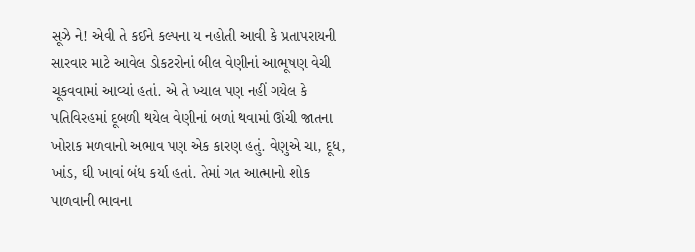સૂઝે ને! એવી તે કઈને કલ્પના ય નહોતી આવી કે પ્રતાપરાયની સારવાર માટે આવેલ ડોકટરોનાં બીલ વેણીનાં આભૂષણ વેચી ચૂકવવામાં આવ્યાં હતાં. એ તે ખ્યાલ પણ નહીં ગયેલ કે પતિવિરહમાં દૂબળી થયેલ વેણીનાં બળાં થવામાં ઊંચી જાતના ખોરાક મળવાનો અભાવ પણ એક કારણ હતું. વેણુએ ચા, દૂધ, ખાંડ, ઘી ખાવાં બંધ કર્યા હતાં. તેમાં ગત આત્માનો શોક પાળવાની ભાવના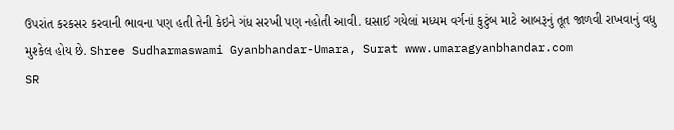ઉપરાંત કરકસર કરવાની ભાવના પણ હતી તેની કેઇને ગંધ સરખી પણ નહોતી આવી. ઘસાઈ ગયેલાં મધ્યમ વર્ગનાં કુટુંબ માટે આબરૂનું તૂત જાળવી રાખવાનું વધુ મુશ્કેલ હોય છે. Shree Sudharmaswami Gyanbhandar-Umara, Surat www.umaragyanbhandar.com
SR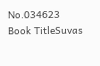No.034623
Book TitleSuvas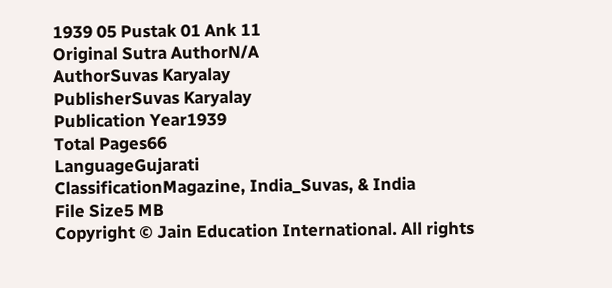1939 05 Pustak 01 Ank 11
Original Sutra AuthorN/A
AuthorSuvas Karyalay
PublisherSuvas Karyalay
Publication Year1939
Total Pages66
LanguageGujarati
ClassificationMagazine, India_Suvas, & India
File Size5 MB
Copyright © Jain Education International. All rights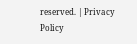reserved. | Privacy Policy